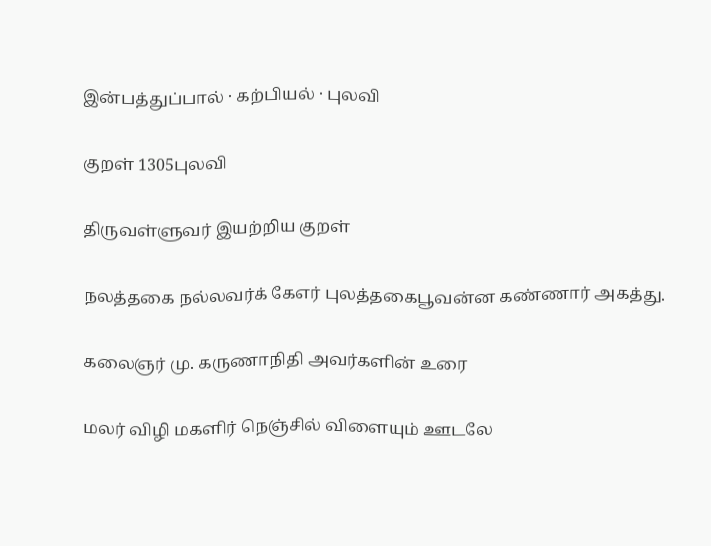இன்பத்துப்பால் · கற்பியல் · புலவி

குறள் 1305புலவி

திருவள்ளுவர் இயற்றிய குறள்

நலத்தகை நல்லவர்க் கேஎர் புலத்தகைபூவன்ன கண்ணார் அகத்து.

கலைஞர் மு. கருணாநிதி அவர்களின் உரை

மலர் விழி மகளிர் நெஞ்சில் விளையும் ஊடலே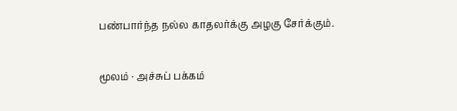பண்பார்ந்த நல்ல காதலர்க்கு அழகு சேர்க்கும்.

மூலம் · அச்சுப் பக்கம்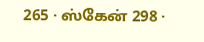265 · ஸ்கேன் 298 ·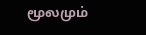மூலமும்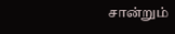சான்றும்